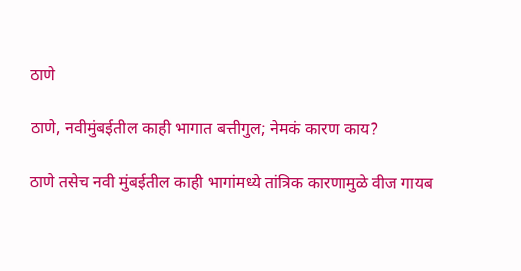ठाणे

ठाणे, नवीमुंबईतील काही भागात बत्तीगुल; नेमकं कारण काय?

ठाणे तसेच नवी मुंबईतील काही भागांमध्ये तांत्रिक कारणामुळे वीज गायब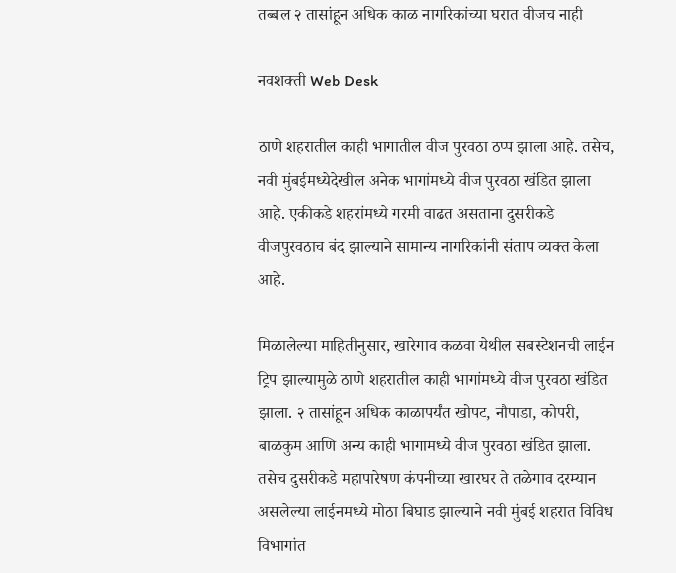तब्बल २ तासांहून अधिक काळ नागरिकांच्या घरात वीजच नाही

नवशक्ती Web Desk

ठाणे शहरातील काही भागातील वीज पुरवठा ठप्प झाला आहे. तसेच, नवी मुंबईमध्येदेखील अनेक भागांमध्ये वीज पुरवठा खंडित झाला आहे. एकीकडे शहरांमध्ये गरमी वाढत असताना दुसरीकडे वीजपुरवठाच बंद झाल्याने सामान्य नागरिकांनी संताप व्यक्त केला आहे.

मिळालेल्या माहितीनुसार, खारेगाव कळवा येथील सबस्टेशनची लाईन ट्रिप झाल्यामुळे ठाणे शहरातील काही भागांमध्ये वीज पुरवठा खंडित झाला. २ तासांहून अधिक काळापर्यंत खोपट, नौपाडा, कोपरी, बाळकुम आणि अन्य काही भागामध्ये वीज पुरवठा खंडित झाला. तसेच दुसरीकडे महापारेषण कंपनीच्या खारघर ते तळेगाव दरम्यान असलेल्या लाईनमध्ये मोठा बिघाड झाल्याने नवी मुंबई शहरात विविध विभागांत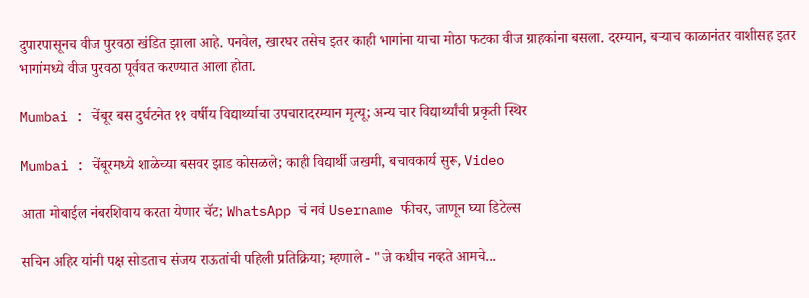दुपारपासूनच वीज पुरवठा खंडित झाला आहे. पनवेल, खारघर तसेच इतर काही भागांना याचा मोठा फटका वीज ग्राहकांना बसला. दरम्यान, बऱ्याच काळानंतर वाशीसह इतर भागांमध्ये वीज पुरवठा पूर्ववत करण्यात आला होता.

Mumbai : चेंबूर बस दुर्घटनेत ११ वर्षीय विद्यार्थ्याचा उपचारादरम्यान मृत्यू; अन्य चार विद्यार्थ्यांची प्रकृती स्थिर

Mumbai : चेंबूरमध्ये शाळेच्या बसवर झाड कोसळले; काही विद्यार्थी जखमी, बचावकार्य सुरू, Video

आता मोबाईल नंबरशिवाय करता येणार चॅट; WhatsApp चं नवं Username फीचर, जाणून घ्या डिटेल्स

सचिन अहिर यांनी पक्ष सोडताच संजय राऊतांची पहिली प्रतिक्रिया; म्हणाले - "जे कधीच नव्हते आमचे...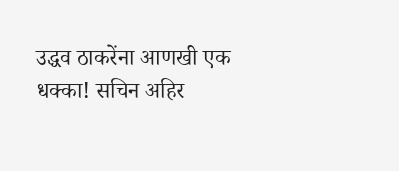उद्धव ठाकरेंना आणखी एक धक्का! सचिन अहिर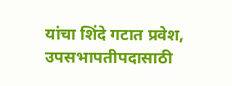यांचा शिंदे गटात प्रवेश, उपसभापतीपदासाठी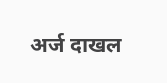अर्ज दाखल